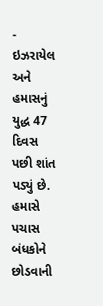- ઇઝરાયેલ અને હમાસનું યુદ્ધ 47 દિવસ પછી શાંત પડ્યું છે. હમાસે પચાસ બંધકોને છોડવાની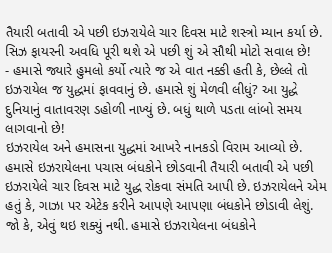તૈયારી બતાવી એ પછી ઇઝરાયેલે ચાર દિવસ માટે શસ્ત્રો મ્યાન કર્યા છે. સિઝ ફાયરની અવધિ પૂરી થશે એ પછી શું એ સૌથી મોટો સવાલ છે!
- હમાસે જ્યારે હુમલો કર્યો ત્યારે જ એ વાત નક્કી હતી કે, છેલ્લે તો ઇઝરાયેલ જ યુદ્ધમાં ફાવવાનું છે. હમાસે શું મેળવી લીધું? આ યુદ્ધે દુનિયાનું વાતાવરણ ડહોળી નાખ્યું છે. બધું થાળે પડતા લાંબો સમય લાગવાનો છે!
ઇઝરાયેલ અને હમાસના યુદ્ધમાં આખરે નાનકડો વિરામ આવ્યો છે. હમાસે ઇઝરાયેલના પચાસ બંધકોને છોડવાની તૈયારી બતાવી એ પછી ઇઝરાયેલે ચાર દિવસ માટે યુદ્ધ રોકવા સંમતિ આપી છે. ઇઝરાયેલને એમ હતું કે, ગાઝા પર એટેક કરીને આપણે આપણા બંધકોને છોડાવી લેશું. જો કે, એવું થઇ શક્યું નથી. હમાસે ઇઝરાયેલના બંધકોને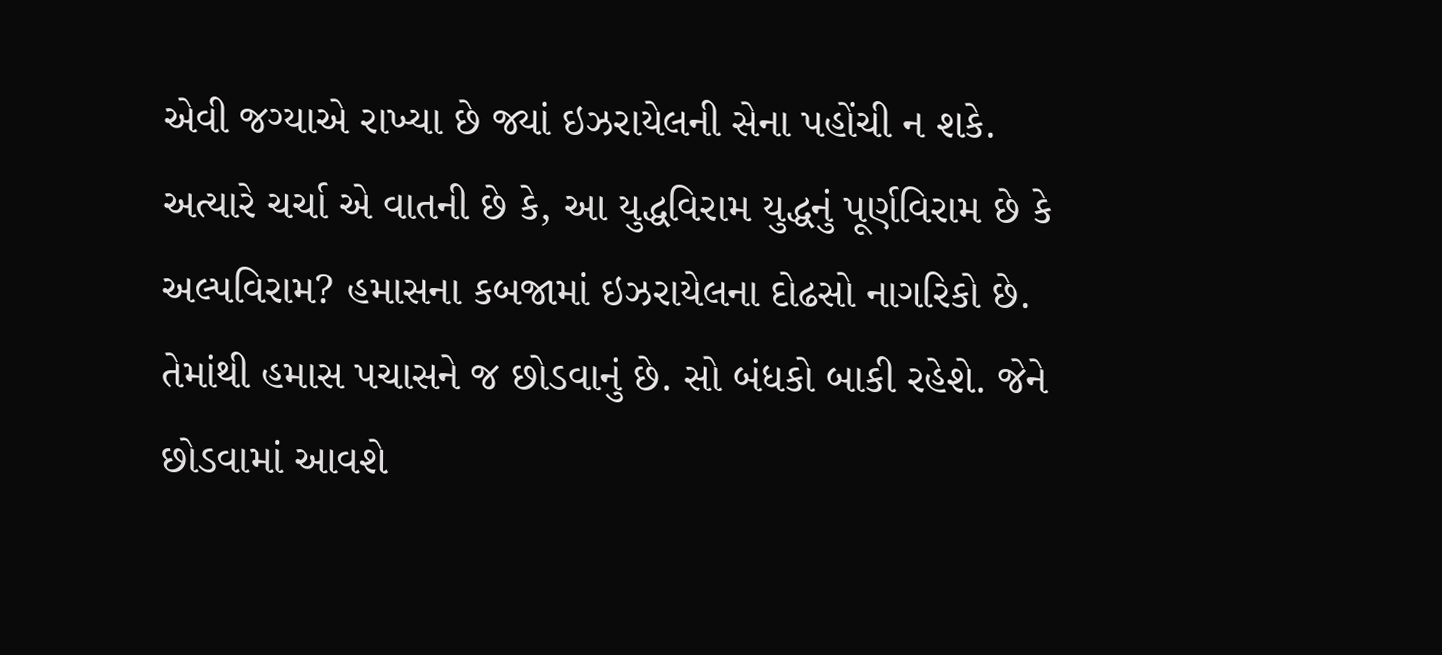એવી જગ્યાએ રાખ્યા છે જ્યાં ઇઝરાયેલની સેના પહોંચી ન શકે. અત્યારે ચર્ચા એ વાતની છે કે, આ યુદ્ધવિરામ યુદ્ધનું પૂર્ણવિરામ છે કે અલ્પવિરામ? હમાસના કબજામાં ઇઝરાયેલના દોઢસો નાગરિકો છે. તેમાંથી હમાસ પચાસને જ છોડવાનું છે. સો બંધકો બાકી રહેશે. જેને છોડવામાં આવશે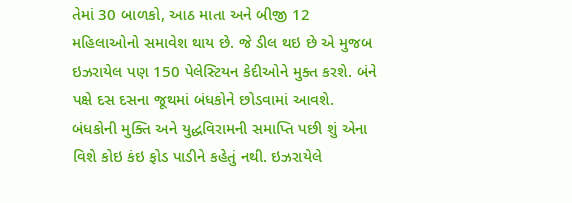તેમાં 30 બાળકો, આઠ માતા અને બીજી 12 મહિલાઓનો સમાવેશ થાય છે. જે ડીલ થઇ છે એ મુજબ ઇઝરાયેલ પણ 150 પેલેસ્ટિયન કેદીઓને મુક્ત કરશે. બંને પક્ષે દસ દસના જૂથમાં બંધકોને છોડવામાં આવશે. બંધકોની મુક્તિ અને યુદ્ધવિરામની સમાપ્તિ પછી શું એના વિશે કોઇ કંઇ ફોડ પાડીને કહેતું નથી. ઇઝરાયેલે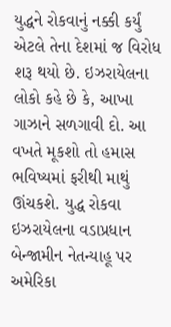યુદ્ધને રોકવાનું નક્કી કર્યું એટલે તેના દેશમાં જ વિરોધ શરૂ થયો છે. ઇઝરાયેલના લોકો કહે છે કે, આખા ગાઝાને સળગાવી દો. આ વખતે મૂકશો તો હમાસ ભવિષ્યમાં ફરીથી માથું ઊંચકશે. યુદ્ધ રોકવા ઇઝરાયેલના વડાપ્રધાન બેન્જામીન નેતન્યાહૂ પર અમેરિકા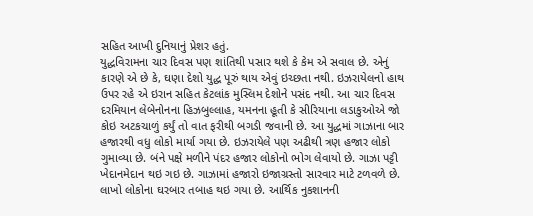સહિત આખી દુનિયાનું પ્રેશર હતું.
યુદ્ધવિરામના ચાર દિવસ પણ શાંતિથી પસાર થશે કે કેમ એ સવાલ છે. એનું કારણે એ છે કે, ઘણા દેશો યુદ્ધ પૂરું થાય એવું ઇચ્છતા નથી. ઇઝરાયેલનો હાથ ઉપર રહે એ ઇરાન સહિત કેટલાંક મુસ્લિમ દેશોને પસંદ નથી. આ ચાર દિવસ દરમિયાન લેબેનોનના હિઝબુલ્લાહ, યમનના હૂતી કે સીરિયાના લડાકુઓએ જો કોઇ અટકચાળું કર્યું તો વાત ફરીથી બગડી જવાની છે. આ યુદ્ધમાં ગાઝાના બાર હજારથી વધુ લોકો માર્યા ગયા છે. ઇઝરાયેલે પણ અઢીથી ત્રણ હજાર લોકો ગુમાવ્યા છે. બંને પક્ષે મળીને પંદર હજાર લોકોનો ભોગ લેવાયો છે. ગાઝા પટ્ટી ખેદાનમેદાન થઇ ગઇ છે. ગાઝામાં હજારો ઇજાગ્રસ્તો સારવાર માટે ટળવળે છે. લાખો લોકોના ઘરબાર તબાહ થઇ ગયા છે. આર્થિક નુકશાનની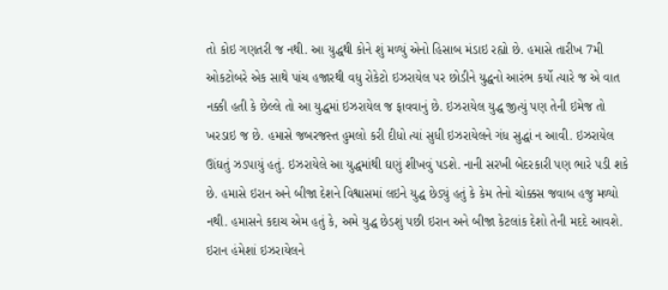તો કોઇ ગણતરી જ નથી. આ યુદ્ધથી કોને શું મળ્યું એનો હિસાબ મંડાઇ રહ્યો છે. હમાસે તારીખ 7મી ઓકટોબરે એક સાથે પાંચ હજારથી વધુ રોકેટો ઇઝરાયેલ પર છોડીને યુદ્ધનો આરંભ કર્યો ત્યારે જ એ વાત નક્કી હતી કે છેલ્લે તો આ યુદ્ધમાં ઇઝરાયેલ જ ફાવવાનું છે. ઇઝરાયેલ યુદ્ધ જીત્યું પણ તેની ઇમેજ તો ખરડાઇ જ છે. હમાસે જબરજસ્ત હુમલો કરી દીધો ત્યાં સુધી ઇઝરાયેલને ગંધ સુદ્ધાં ન આવી. ઇઝરાયેલ ઊંઘતું ઝડપાયું હતું. ઇઝરાયેલે આ યુદ્ધમાંથી ઘણું શીખવું પડશે. નાની સરખી બેદરકારી પણ ભારે પડી શકે છે. હમાસે ઇરાન અને બીજા દેશને વિશ્વાસમાં લઇને યુદ્ધ છેડ્યું હતું કે કેમ તેનો ચોક્કસ જવાબ હજુ મળ્યો નથી. હમાસને કદાચ એમ હતું કે, અમે યુદ્ધ છેડશું પછી ઇરાન અને બીજા કેટલાંક દેશો તેની મદદે આવશે. ઇરાન હંમેશાં ઇઝરાયેલને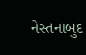નેસ્તનાબુદ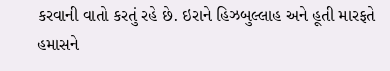કરવાની વાતો કરતું રહે છે. ઇરાને હિઝબુલ્લાહ અને હૂતી મારફતે હમાસને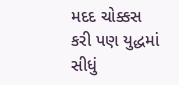મદદ ચોક્કસ કરી પણ યુદ્ધમાં સીધું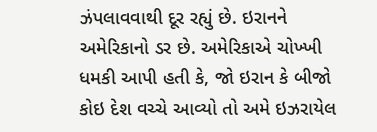ઝંપલાવવાથી દૂર રહ્યું છે. ઇરાનને અમેરિકાનો ડર છે. અમેરિકાએ ચોખ્ખી ધમકી આપી હતી કે, જો ઇરાન કે બીજો કોઇ દેશ વચ્ચે આવ્યો તો અમે ઇઝરાયેલ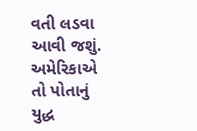વતી લડવા આવી જશું. અમેરિકાએ તો પોતાનું યુદ્ધ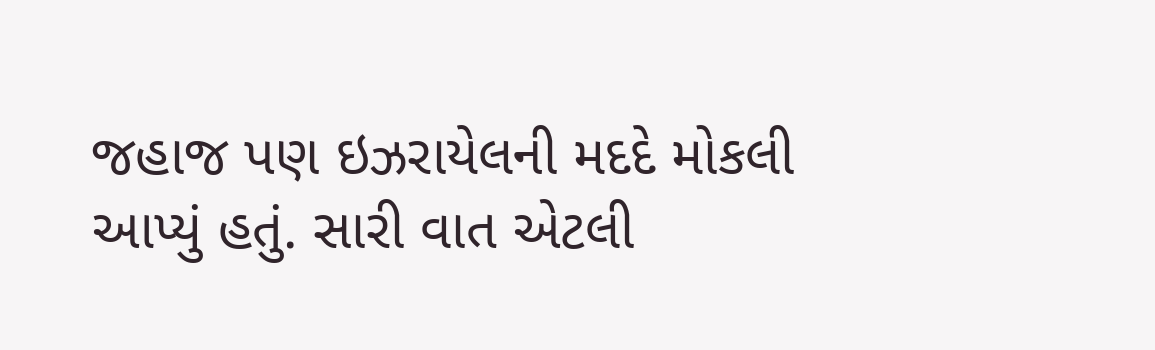જહાજ પણ ઇઝરાયેલની મદદે મોકલી આપ્યું હતું. સારી વાત એટલી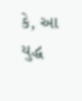કે, આ યુદ્ધ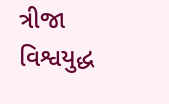ત્રીજા વિશ્વયુદ્ધ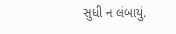સુધી ન લંબાયું.